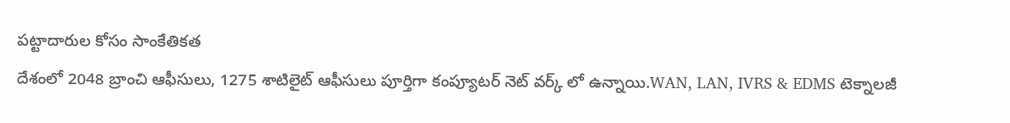పట్టాదారుల కోసం సాంకేతికత
దేశంలో 2048 బ్రాంచి ఆఫీసులు, 1275 శాటిలైట్ ఆఫీసులు పూర్తిగా కంప్యూటర్ నెట్ వర్క్ లో ఉన్నాయి.WAN, LAN, IVRS & EDMS టెక్నాలజీ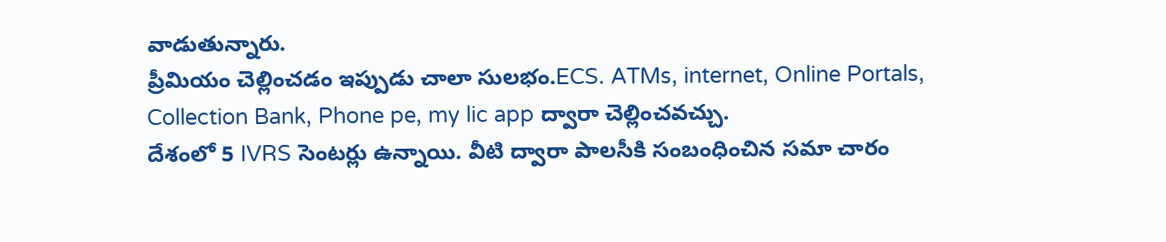వాడుతున్నారు.
ప్రీమియం చెల్లించడం ఇప్పుడు చాలా సులభం.ECS. ATMs, internet, Online Portals, Collection Bank, Phone pe, my lic app ద్వారా చెల్లించవచ్చు.
దేశంలో 5 IVRS సెంటర్లు ఉన్నాయి. వీటి ద్వారా పాలసీకి సంబంధించిన సమా చారం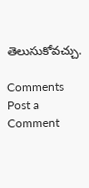తెలుసుకోవచ్చు.

Comments
Post a Comment